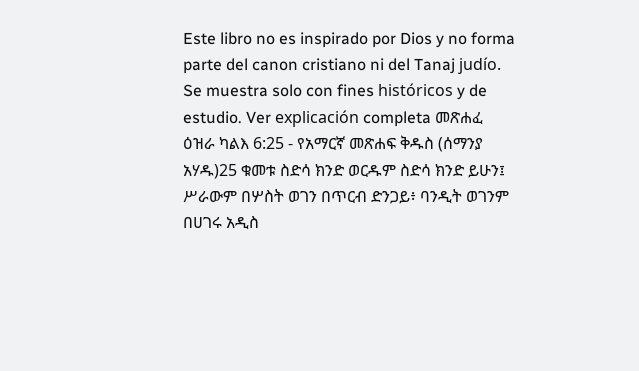Este libro no es inspirado por Dios y no forma parte del canon cristiano ni del Tanaj judío. Se muestra solo con fines históricos y de estudio. Ver explicación completa መጽሐፈ ዕዝራ ካልእ 6:25 - የአማርኛ መጽሐፍ ቅዱስ (ሰማንያ አሃዱ)25 ቁመቱ ስድሳ ክንድ ወርዱም ስድሳ ክንድ ይሁን፤ ሥራውም በሦስት ወገን በጥርብ ድንጋይ፥ ባንዲት ወገንም በሀገሩ አዲስ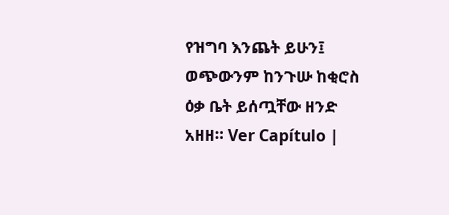የዝግባ እንጨት ይሁን፤ ወጭውንም ከንጉሡ ከቂሮስ ዕቃ ቤት ይሰጧቸው ዘንድ አዘዘ። Ver Capítulo |